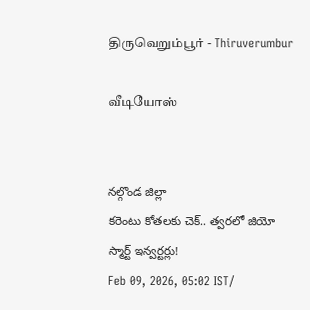திருவெறும்பூர் - Thiruverumbur

வீடியோஸ்


నల్గొండ జిల్లా
కరెంటు కోతలకు చెక్.. త్వరలో జియో స్మార్ట్ ఇన్వర్టర్లు!
Feb 09, 2026, 05:02 IST/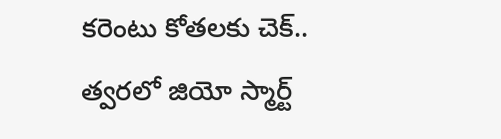కరెంటు కోతలకు చెక్.. త్వరలో జియో స్మార్ట్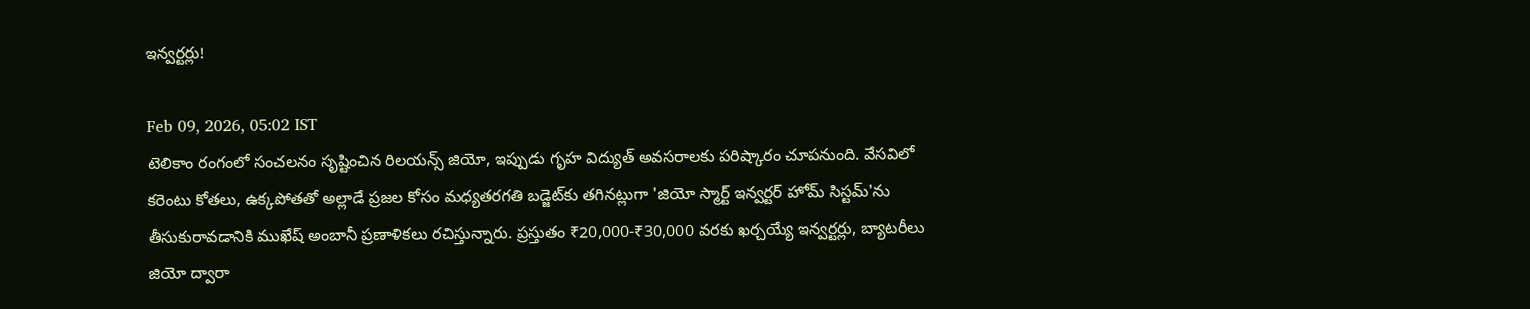ఇన్వర్టర్లు!

Feb 09, 2026, 05:02 IST
టెలికాం రంగంలో సంచలనం సృష్టించిన రిలయన్స్ జియో, ఇప్పుడు గృహ విద్యుత్ అవసరాలకు పరిష్కారం చూపనుంది. వేసవిలో కరెంటు కోతలు, ఉక్కపోతతో అల్లాడే ప్రజల కోసం మధ్యతరగతి బడ్జెట్‌కు తగినట్లుగా 'జియో స్మార్ట్ ఇన్వర్టర్ హోమ్ సిస్టమ్'ను తీసుకురావడానికి ముఖేష్ అంబానీ ప్రణాళికలు రచిస్తున్నారు. ప్రస్తుతం ₹20,000-₹30,000 వరకు ఖర్చయ్యే ఇన్వర్టర్లు, బ్యాటరీలు జియో ద్వారా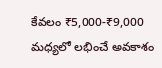కేవలం ₹5,000-₹9,000 మధ్యలో లభించే అవకాశం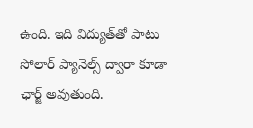ఉంది. ఇది విద్యుత్‌తో పాటు సోలార్ ప్యానెల్స్ ద్వారా కూడా ఛార్జ్ అవుతుంది.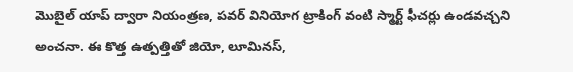మొబైల్ యాప్ ద్వారా నియంత్రణ, పవర్ వినియోగ ట్రాకింగ్ వంటి స్మార్ట్ ఫీచర్లు ఉండవచ్చని అంచనా. ఈ కొత్త ఉత్పత్తితో జియో, లూమినస్,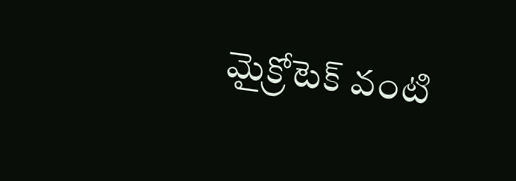మైక్రోటెక్ వంటి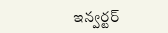ఇన్వర్టర్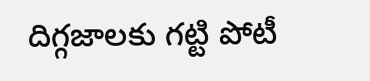దిగ్గజాలకు గట్టి పోటీ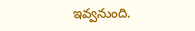ఇవ్వనుంది.